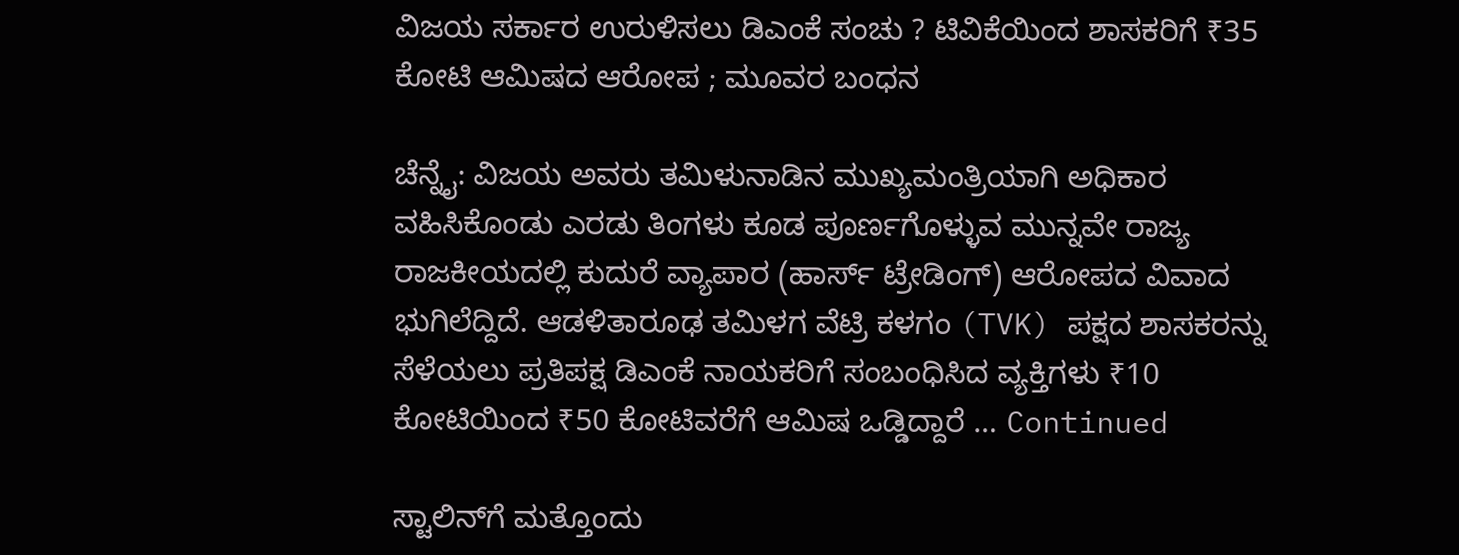ವಿಜಯ ಸರ್ಕಾರ ಉರುಳಿಸಲು ಡಿಎಂಕೆ ಸಂಚು ? ಟಿವಿಕೆಯಿಂದ ಶಾಸಕರಿಗೆ ₹35 ಕೋಟಿ ಆಮಿಷದ ಆರೋಪ ; ಮೂವರ ಬಂಧನ

ಚೆನ್ನೈ: ವಿಜಯ ಅವರು ತಮಿಳುನಾಡಿನ ಮುಖ್ಯಮಂತ್ರಿಯಾಗಿ ಅಧಿಕಾರ ವಹಿಸಿಕೊಂಡು ಎರಡು ತಿಂಗಳು ಕೂಡ ಪೂರ್ಣಗೊಳ್ಳುವ ಮುನ್ನವೇ ರಾಜ್ಯ ರಾಜಕೀಯದಲ್ಲಿ ಕುದುರೆ ವ್ಯಾಪಾರ (ಹಾರ್ಸ್ ಟ್ರೇಡಿಂಗ್) ಆರೋಪದ ವಿವಾದ ಭುಗಿಲೆದ್ದಿದೆ. ಆಡಳಿತಾರೂಢ ತಮಿಳಗ ವೆಟ್ರಿ ಕಳಗಂ (TVK) ಪಕ್ಷದ ಶಾಸಕರನ್ನು ಸೆಳೆಯಲು ಪ್ರತಿಪಕ್ಷ ಡಿಎಂಕೆ ನಾಯಕರಿಗೆ ಸಂಬಂಧಿಸಿದ ವ್ಯಕ್ತಿಗಳು ₹10 ಕೋಟಿಯಿಂದ ₹50 ಕೋಟಿವರೆಗೆ ಆಮಿಷ ಒಡ್ಡಿದ್ದಾರೆ … Continued

ಸ್ಟಾಲಿನ್‌ಗೆ ಮತ್ತೊಂದು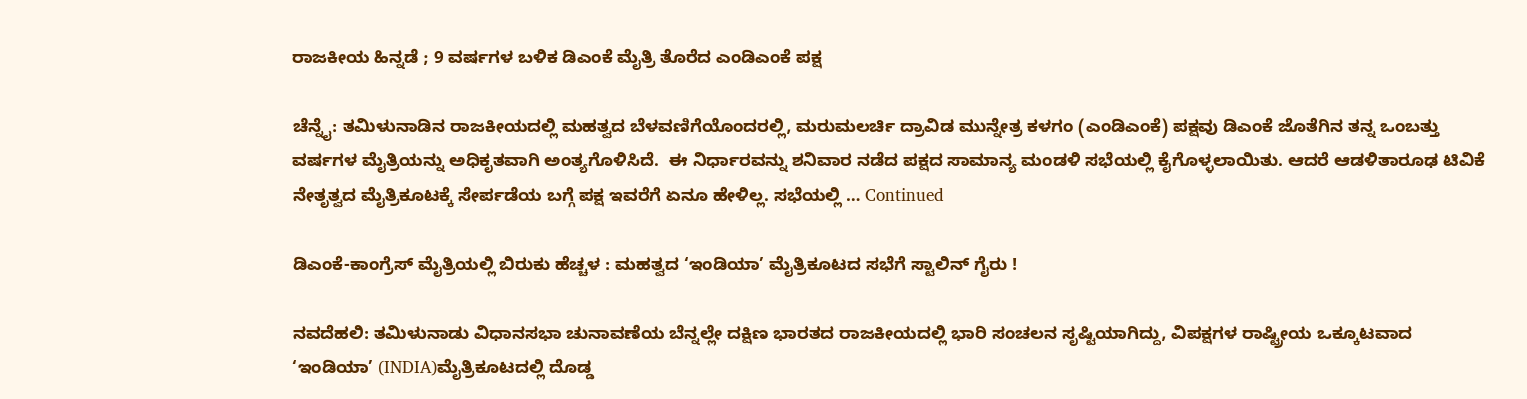ರಾಜಕೀಯ ಹಿನ್ನಡೆ ; 9 ವರ್ಷಗಳ ಬಳಿಕ ಡಿಎಂಕೆ ಮೈತ್ರಿ ತೊರೆದ ಎಂಡಿಎಂಕೆ ಪಕ್ಷ

ಚೆನ್ನೈ: ತಮಿಳುನಾಡಿನ ರಾಜಕೀಯದಲ್ಲಿ ಮಹತ್ವದ ಬೆಳವಣಿಗೆಯೊಂದರಲ್ಲಿ, ಮರುಮಲರ್ಚಿ ದ್ರಾವಿಡ ಮುನ್ನೇತ್ರ ಕಳಗಂ (ಎಂಡಿಎಂಕೆ) ಪಕ್ಷವು ಡಿಎಂಕೆ ಜೊತೆಗಿನ ತನ್ನ ಒಂಬತ್ತು ವರ್ಷಗಳ ಮೈತ್ರಿಯನ್ನು ಅಧಿಕೃತವಾಗಿ ಅಂತ್ಯಗೊಳಿಸಿದೆ.  ಈ ನಿರ್ಧಾರವನ್ನು ಶನಿವಾರ ನಡೆದ ಪಕ್ಷದ ಸಾಮಾನ್ಯ ಮಂಡಳಿ ಸಭೆಯಲ್ಲಿ ಕೈಗೊಳ್ಳಲಾಯಿತು. ಆದರೆ ಆಡಳಿತಾರೂಢ ಟಿವಿಕೆ ನೇತೃತ್ವದ ಮೈತ್ರಿಕೂಟಕ್ಕೆ ಸೇರ್ಪಡೆಯ ಬಗ್ಗೆ ಪಕ್ಷ ಇವರೆಗೆ ಏನೂ ಹೇಳಿಲ್ಲ. ಸಭೆಯಲ್ಲಿ … Continued

ಡಿಎಂಕೆ-ಕಾಂಗ್ರೆಸ್ ಮೈತ್ರಿಯಲ್ಲಿ ಬಿರುಕು ಹೆಚ್ಚಳ : ಮಹತ್ವದ ‘ಇಂಡಿಯಾ’ ಮೈತ್ರಿಕೂಟದ ಸಭೆಗೆ ಸ್ಟಾಲಿನ್ ಗೈರು !

ನವದೆಹಲಿ: ತಮಿಳುನಾಡು ವಿಧಾನಸಭಾ ಚುನಾವಣೆಯ ಬೆನ್ನಲ್ಲೇ ದಕ್ಷಿಣ ಭಾರತದ ರಾಜಕೀಯದಲ್ಲಿ ಭಾರಿ ಸಂಚಲನ ಸೃಷ್ಟಿಯಾಗಿದ್ದು, ವಿಪಕ್ಷಗಳ ರಾಷ್ಟ್ರೀಯ ಒಕ್ಕೂಟವಾದ ‘ಇಂಡಿಯಾ’ (INDIA)ಮೈತ್ರಿಕೂಟದಲ್ಲಿ ದೊಡ್ಡ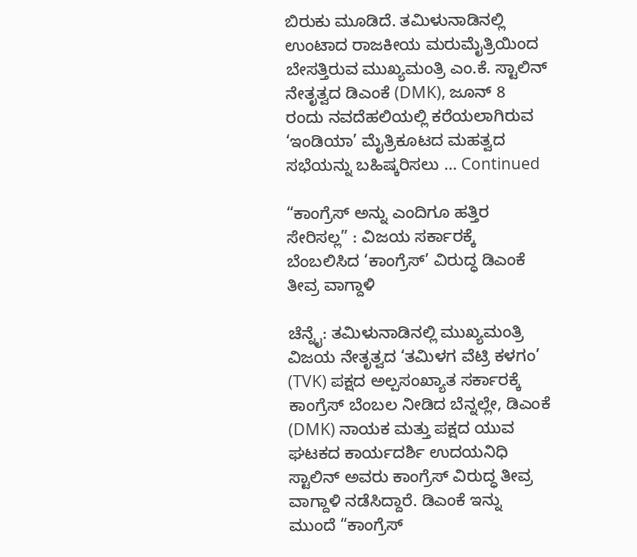ಬಿರುಕು ಮೂಡಿದೆ. ತಮಿಳುನಾಡಿನಲ್ಲಿ ಉಂಟಾದ ರಾಜಕೀಯ ಮರುಮೈತ್ರಿಯಿಂದ ಬೇಸತ್ತಿರುವ ಮುಖ್ಯಮಂತ್ರಿ ಎಂ.ಕೆ. ಸ್ಟಾಲಿನ್ ನೇತೃತ್ವದ ಡಿಎಂಕೆ (DMK), ಜೂನ್ 8 ರಂದು ನವದೆಹಲಿಯಲ್ಲಿ ಕರೆಯಲಾಗಿರುವ ‘ಇಂಡಿಯಾ’ ಮೈತ್ರಿಕೂಟದ ಮಹತ್ವದ ಸಭೆಯನ್ನು ಬಹಿಷ್ಕರಿಸಲು … Continued

“ಕಾಂಗ್ರೆಸ್ ಅನ್ನು ಎಂದಿಗೂ ಹತ್ತಿರ ಸೇರಿಸಲ್ಲ” : ವಿಜಯ ಸರ್ಕಾರಕ್ಕೆ ಬೆಂಬಲಿಸಿದ ‘ಕಾಂಗ್ರೆಸ್‌’ ವಿರುದ್ಧ ಡಿಎಂಕೆ ತೀವ್ರ ವಾಗ್ದಾಳಿ

ಚೆನ್ನೈ: ತಮಿಳುನಾಡಿನಲ್ಲಿ ಮುಖ್ಯಮಂತ್ರಿ ವಿಜಯ ನೇತೃತ್ವದ ‘ತಮಿಳಗ ವೆಟ್ರಿ ಕಳಗಂ’ (TVK) ಪಕ್ಷದ ಅಲ್ಪಸಂಖ್ಯಾತ ಸರ್ಕಾರಕ್ಕೆ ಕಾಂಗ್ರೆಸ್ ಬೆಂಬಲ ನೀಡಿದ ಬೆನ್ನಲ್ಲೇ, ಡಿಎಂಕೆ (DMK) ನಾಯಕ ಮತ್ತು ಪಕ್ಷದ ಯುವ ಘಟಕದ ಕಾರ್ಯದರ್ಶಿ ಉದಯನಿಧಿ ಸ್ಟಾಲಿನ್ ಅವರು ಕಾಂಗ್ರೆಸ್ ವಿರುದ್ಧ ತೀವ್ರ ವಾಗ್ದಾಳಿ ನಡೆಸಿದ್ದಾರೆ. ಡಿಎಂಕೆ ಇನ್ನು ಮುಂದೆ “ಕಾಂಗ್ರೆಸ್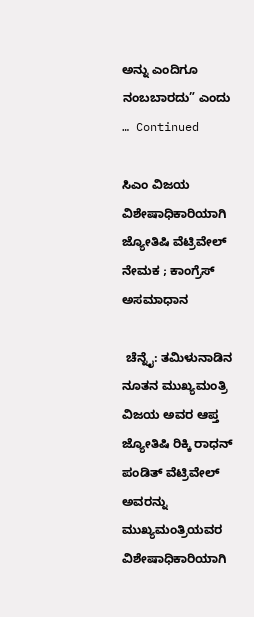ಅನ್ನು ಎಂದಿಗೂ ನಂಬಬಾರದು” ಎಂದು … Continued

ಸಿಎಂ ವಿಜಯ ವಿಶೇಷಾಧಿಕಾರಿಯಾಗಿ ಜ್ಯೋತಿಷಿ ವೆಟ್ರಿವೇಲ್ ನೇಮಕ ; ಕಾಂಗ್ರೆಸ್‌ ಅಸಮಾಧಾನ

 ಚೆನ್ನೈ: ತಮಿಳುನಾಡಿನ ನೂತನ ಮುಖ್ಯಮಂತ್ರಿ  ವಿಜಯ ಅವರ ಆಪ್ತ ಜ್ಯೋತಿಷಿ ರಿಕ್ಕಿ ರಾಧನ್ ಪಂಡಿತ್ ವೆಟ್ರಿವೇಲ್ ಅವರನ್ನು ಮುಖ್ಯಮಂತ್ರಿಯವರ ವಿಶೇಷಾಧಿಕಾರಿಯಾಗಿ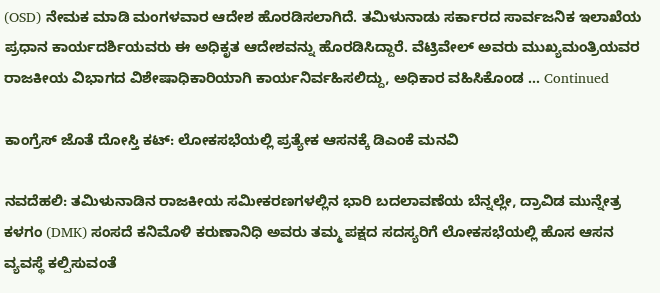(OSD) ನೇಮಕ ಮಾಡಿ ಮಂಗಳವಾರ ಆದೇಶ ಹೊರಡಿಸಲಾಗಿದೆ. ತಮಿಳುನಾಡು ಸರ್ಕಾರದ ಸಾರ್ವಜನಿಕ ಇಲಾಖೆಯ ಪ್ರಧಾನ ಕಾರ್ಯದರ್ಶಿಯವರು ಈ ಅಧಿಕೃತ ಆದೇಶವನ್ನು ಹೊರಡಿಸಿದ್ದಾರೆ. ವೆಟ್ರಿವೇಲ್ ಅವರು ಮುಖ್ಯಮಂತ್ರಿಯವರ ರಾಜಕೀಯ ವಿಭಾಗದ ವಿಶೇಷಾಧಿಕಾರಿಯಾಗಿ ಕಾರ್ಯನಿರ್ವಹಿಸಲಿದ್ದು, ಅಧಿಕಾರ ವಹಿಸಿಕೊಂಡ … Continued

ಕಾಂಗ್ರೆಸ್ ಜೊತೆ ದೋಸ್ತಿ ಕಟ್: ಲೋಕಸಭೆಯಲ್ಲಿ ಪ್ರತ್ಯೇಕ ಆಸನಕ್ಕೆ ಡಿಎಂಕೆ ಮನವಿ

ನವದೆಹಲಿ: ತಮಿಳುನಾಡಿನ ರಾಜಕೀಯ ಸಮೀಕರಣಗಳಲ್ಲಿನ ಭಾರಿ ಬದಲಾವಣೆಯ ಬೆನ್ನಲ್ಲೇ, ದ್ರಾವಿಡ ಮುನ್ನೇತ್ರ ಕಳಗಂ (DMK) ಸಂಸದೆ ಕನಿಮೊಳಿ ಕರುಣಾನಿಧಿ ಅವರು ತಮ್ಮ ಪಕ್ಷದ ಸದಸ್ಯರಿಗೆ ಲೋಕಸಭೆಯಲ್ಲಿ ಹೊಸ ಆಸನ ವ್ಯವಸ್ಥೆ ಕಲ್ಪಿಸುವಂತೆ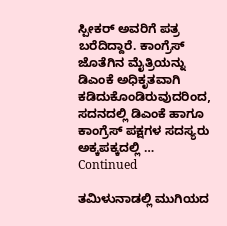ಸ್ಪೀಕರ್‌ ಅವರಿಗೆ ಪತ್ರ ಬರೆದಿದ್ದಾರೆ. ಕಾಂಗ್ರೆಸ್ ಜೊತೆಗಿನ ಮೈತ್ರಿಯನ್ನು ಡಿಎಂಕೆ ಅಧಿಕೃತವಾಗಿ ಕಡಿದುಕೊಂಡಿರುವುದರಿಂದ, ಸದನದಲ್ಲಿ ಡಿಎಂಕೆ ಹಾಗೂ ಕಾಂಗ್ರೆಸ್‌ ಪಕ್ಷಗಳ ಸದಸ್ಯರು ಅಕ್ಕಪಕ್ಕದಲ್ಲಿ … Continued

ತಮಿಳುನಾಡಲ್ಲಿ ಮುಗಿಯದ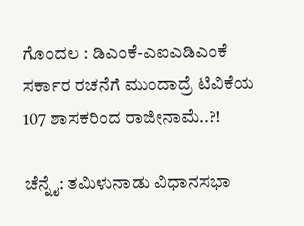ಗೊಂದಲ : ಡಿಎಂಕೆ-ಎಐಎಡಿಎಂಕೆ ಸರ್ಕಾರ ರಚನೆಗೆ ಮುಂದಾದ್ರೆ ಟಿವಿಕೆಯ 107 ಶಾಸಕರಿಂದ ರಾಜೀನಾಮೆ..?!

ಚೆನ್ನೈ: ತಮಿಳುನಾಡು ವಿಧಾನಸಭಾ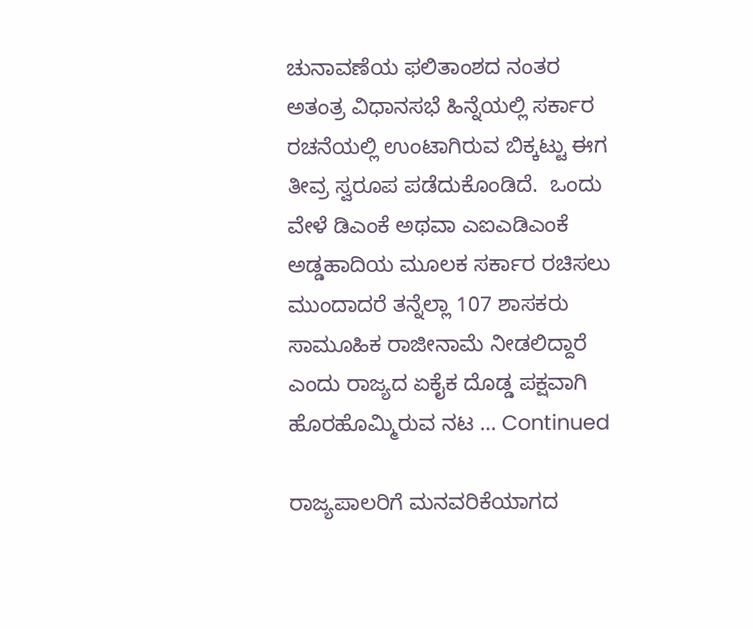ಚುನಾವಣೆಯ ಫಲಿತಾಂಶದ ನಂತರ ಅತಂತ್ರ ವಿಧಾನಸಭೆ ಹಿನ್ನೆಯಲ್ಲಿ ಸರ್ಕಾರ ರಚನೆಯಲ್ಲಿ ಉಂಟಾಗಿರುವ ಬಿಕ್ಕಟ್ಟು ಈಗ ತೀವ್ರ ಸ್ವರೂಪ ಪಡೆದುಕೊಂಡಿದೆ.  ಒಂದು ವೇಳೆ ಡಿಎಂಕೆ ಅಥವಾ ಎಐಎಡಿಎಂಕೆ ಅಡ್ಡಹಾದಿಯ ಮೂಲಕ ಸರ್ಕಾರ ರಚಿಸಲು ಮುಂದಾದರೆ ತನ್ನೆಲ್ಲಾ 107 ಶಾಸಕರು ಸಾಮೂಹಿಕ ರಾಜೀನಾಮೆ ನೀಡಲಿದ್ದಾರೆ ಎಂದು ರಾಜ್ಯದ ಏಕೈಕ ದೊಡ್ಡ ಪಕ್ಷವಾಗಿ ಹೊರಹೊಮ್ಮಿರುವ ನಟ … Continued

ರಾಜ್ಯಪಾಲರಿಗೆ ಮನವರಿಕೆಯಾಗದ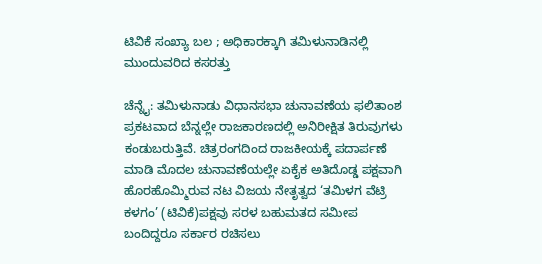ಟಿವಿಕೆ ಸಂಖ್ಯಾ ಬಲ ; ಅಧಿಕಾರಕ್ಕಾಗಿ ತಮಿಳುನಾಡಿನಲ್ಲಿ ಮುಂದುವರಿದ ಕಸರತ್ತು

ಚೆನ್ನೈ: ತಮಿಳುನಾಡು ವಿಧಾನಸಭಾ ಚುನಾವಣೆಯ ಫಲಿತಾಂಶ ಪ್ರಕಟವಾದ ಬೆನ್ನಲ್ಲೇ ರಾಜಕಾರಣದಲ್ಲಿ ಅನಿರೀಕ್ಷಿತ ತಿರುವುಗಳು ಕಂಡುಬರುತ್ತಿವೆ. ಚಿತ್ರರಂಗದಿಂದ ರಾಜಕೀಯಕ್ಕೆ ಪದಾರ್ಪಣೆ ಮಾಡಿ ಮೊದಲ ಚುನಾವಣೆಯಲ್ಲೇ ಏಕೈಕ ಅತಿದೊಡ್ಡ ಪಕ್ಷವಾಗಿ ಹೊರಹೊಮ್ಮಿರುವ ನಟ ವಿಜಯ ನೇತೃತ್ವದ ‘ತಮಿಳಗ ವೆಟ್ರಿ ಕಳಗಂ’ (ಟಿವಿಕೆ)ಪಕ್ಷವು ಸರಳ ಬಹುಮತದ ಸಮೀಪ ಬಂದಿದ್ದರೂ ಸರ್ಕಾರ ರಚಿಸಲು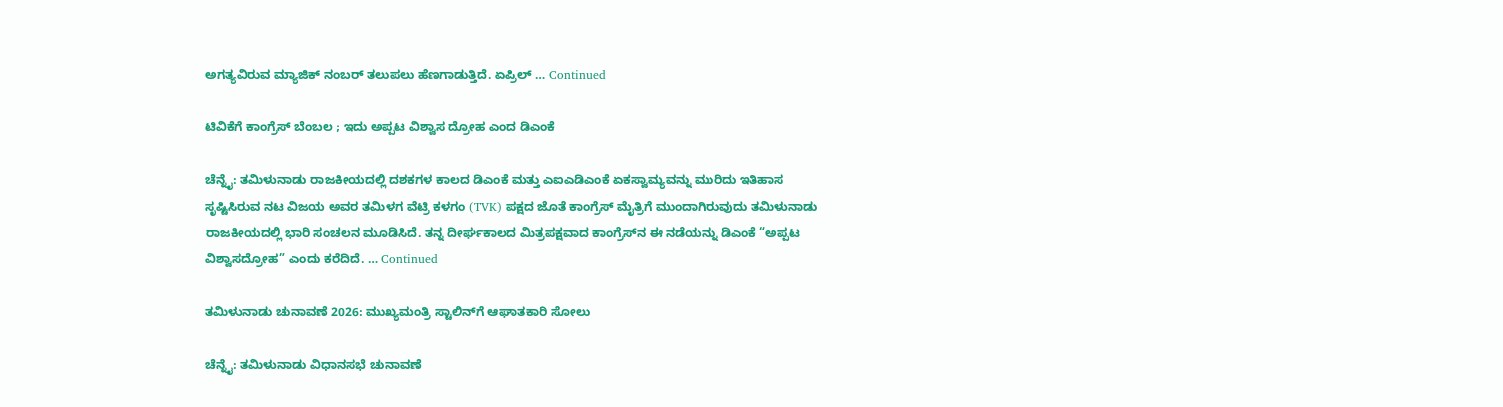ಅಗತ್ಯವಿರುವ ಮ್ಯಾಜಿಕ್ ನಂಬರ್ ತಲುಪಲು ಹೆಣಗಾಡುತ್ತಿದೆ. ಏಪ್ರಿಲ್ … Continued

ಟಿವಿಕೆಗೆ ಕಾಂಗ್ರೆಸ್‌ ಬೆಂಬಲ ; ಇದು ಅಪ್ಪಟ ವಿಶ್ವಾಸ ದ್ರೋಹ ಎಂದ ಡಿಎಂಕೆ

ಚೆನ್ನೈ: ತಮಿಳುನಾಡು ರಾಜಕೀಯದಲ್ಲಿ ದಶಕಗಳ ಕಾಲದ ಡಿಎಂಕೆ ಮತ್ತು ಎಐಎಡಿಎಂಕೆ ಏಕಸ್ವಾಮ್ಯವನ್ನು ಮುರಿದು ಇತಿಹಾಸ ಸೃಷ್ಟಿಸಿರುವ ನಟ ವಿಜಯ ಅವರ ತಮಿಳಗ ವೆಟ್ರಿ ಕಳಗಂ (TVK) ಪಕ್ಷದ ಜೊತೆ ಕಾಂಗ್ರೆಸ್ ಮೈತ್ರಿಗೆ ಮುಂದಾಗಿರುವುದು ತಮಿಳುನಾಡು ರಾಜಕೀಯದಲ್ಲಿ ಭಾರಿ ಸಂಚಲನ ಮೂಡಿಸಿದೆ. ತನ್ನ ದೀರ್ಘಕಾಲದ ಮಿತ್ರಪಕ್ಷವಾದ ಕಾಂಗ್ರೆಸ್‌ನ ಈ ನಡೆಯನ್ನು ಡಿಎಂಕೆ “ಅಪ್ಪಟ ವಿಶ್ವಾಸದ್ರೋಹ” ಎಂದು ಕರೆದಿದೆ. … Continued

ತಮಿಳುನಾಡು ಚುನಾವಣೆ 2026: ಮುಖ್ಯಮಂತ್ರಿ ಸ್ಟಾಲಿನ್‌ಗೆ ಆಘಾತಕಾರಿ ಸೋಲು

ಚೆನ್ನೈ: ತಮಿಳುನಾಡು ವಿಧಾನಸಭೆ ಚುನಾವಣೆ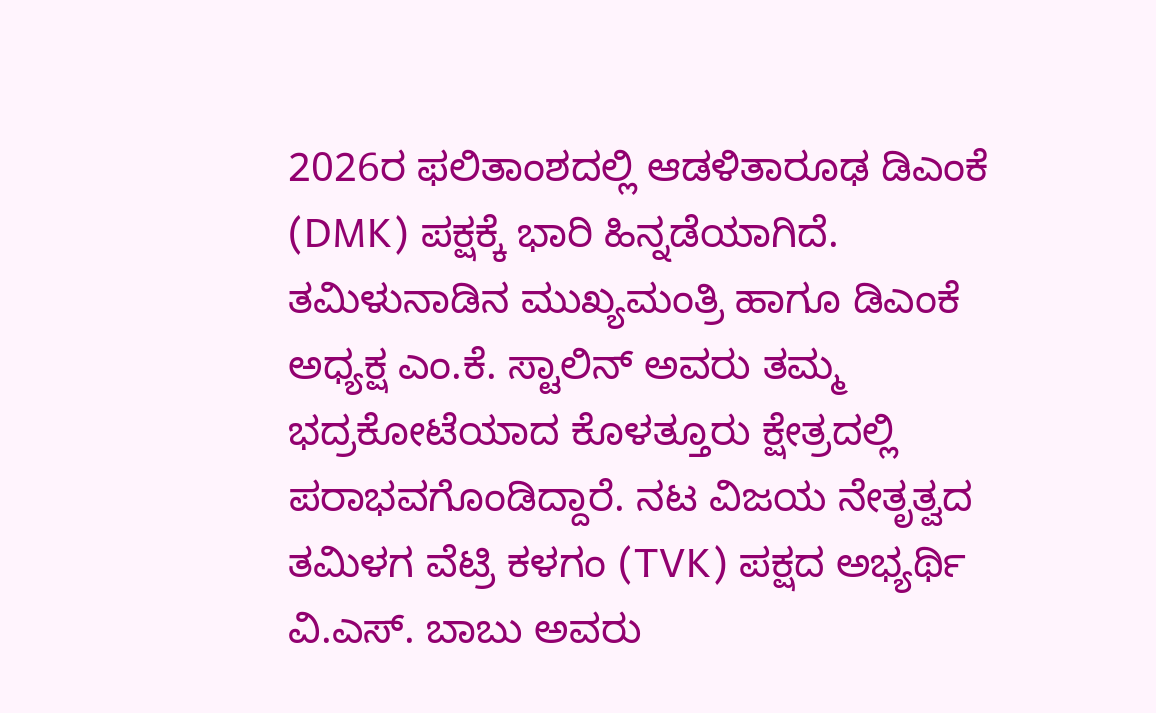2026ರ ಫಲಿತಾಂಶದಲ್ಲಿ ಆಡಳಿತಾರೂಢ ಡಿಎಂಕೆ (DMK) ಪಕ್ಷಕ್ಕೆ ಭಾರಿ ಹಿನ್ನಡೆಯಾಗಿದೆ. ತಮಿಳುನಾಡಿನ ಮುಖ್ಯಮಂತ್ರಿ ಹಾಗೂ ಡಿಎಂಕೆ ಅಧ್ಯಕ್ಷ ಎಂ.ಕೆ. ಸ್ಟಾಲಿನ್ ಅವರು ತಮ್ಮ ಭದ್ರಕೋಟೆಯಾದ ಕೊಳತ್ತೂರು ಕ್ಷೇತ್ರದಲ್ಲಿ ಪರಾಭವಗೊಂಡಿದ್ದಾರೆ. ನಟ ವಿಜಯ ನೇತೃತ್ವದ ತಮಿಳಗ ವೆಟ್ರಿ ಕಳಗಂ (TVK) ಪಕ್ಷದ ಅಭ್ಯರ್ಥಿ ವಿ.ಎಸ್. ಬಾಬು ಅವರು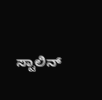ಸ್ಟಾಲಿನ್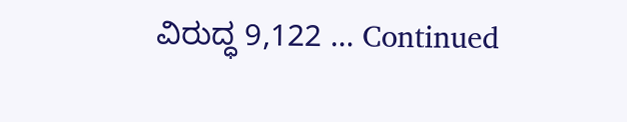ವಿರುದ್ಧ 9,122 … Continued